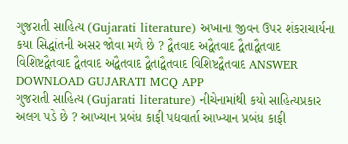ગુજરાતી સાહિત્ય (Gujarati literature) અખાના જીવન ઉપર શંકરાચાર્યના કયા સિદ્ધાંતની અસર જોવા મળે છે ? દ્વૈતવાદ અદ્વૈતવાદ દ્વૈતાદ્વૈતવાદ વિશિષ્ટદ્વૈતવાદ દ્વૈતવાદ અદ્વૈતવાદ દ્વૈતાદ્વૈતવાદ વિશિષ્ટદ્વૈતવાદ ANSWER DOWNLOAD GUJARATI MCQ APP
ગુજરાતી સાહિત્ય (Gujarati literature) નીચેનામાંથી કયો સાહિત્યપ્રકાર અલગ પડે છે ? આખ્યાન પ્રબંધ કાફી પદ્યવાર્તા આખ્યાન પ્રબંધ કાફી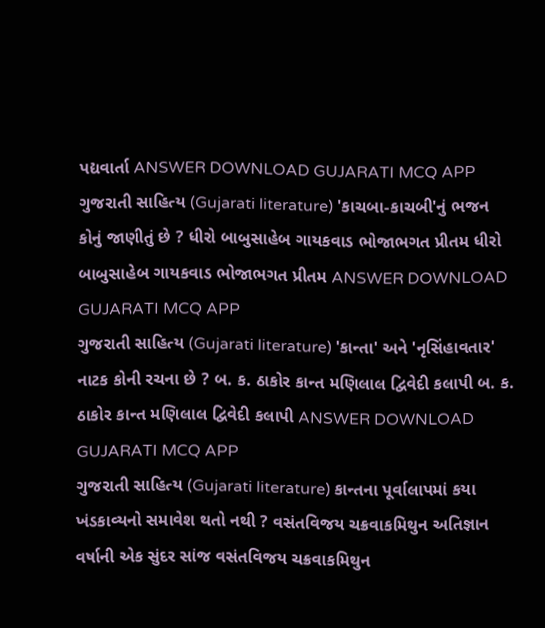પદ્યવાર્તા ANSWER DOWNLOAD GUJARATI MCQ APP
ગુજરાતી સાહિત્ય (Gujarati literature) 'કાચબા-કાચબી'નું ભજન કોનું જાણીતું છે ? ધીરો બાબુસાહેબ ગાયકવાડ ભોજાભગત પ્રીતમ ધીરો બાબુસાહેબ ગાયકવાડ ભોજાભગત પ્રીતમ ANSWER DOWNLOAD GUJARATI MCQ APP
ગુજરાતી સાહિત્ય (Gujarati literature) 'કાન્તા' અને 'નૃસિંહાવતાર' નાટક કોની રચના છે ? બ. ક. ઠાકોર કાન્ત મણિલાલ દ્વિવેદી કલાપી બ. ક. ઠાકોર કાન્ત મણિલાલ દ્વિવેદી કલાપી ANSWER DOWNLOAD GUJARATI MCQ APP
ગુજરાતી સાહિત્ય (Gujarati literature) કાન્તના પૂર્વાલાપમાં કયા ખંડકાવ્યનો સમાવેશ થતો નથી ? વસંતવિજય ચક્રવાકમિથુન અતિજ્ઞાન વર્ષાની એક સુંદર સાંજ વસંતવિજય ચક્રવાકમિથુન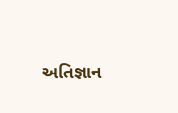અતિજ્ઞાન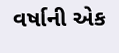વર્ષાની એક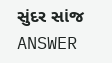સુંદર સાંજ ANSWER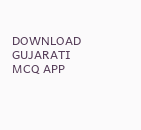DOWNLOAD GUJARATI MCQ APP